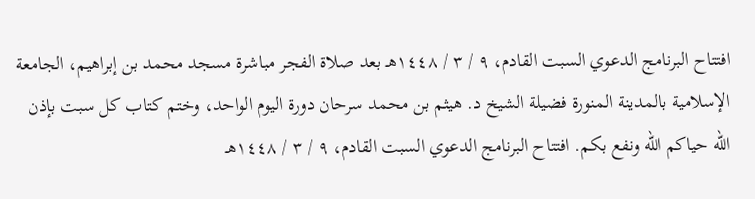افتتاح البرنامج الدعوي السبت القادم، ٩ / ٣ / ١٤٤٨هـ بعد صلاة الفجر مباشرة مسجد محمد بن إبراهيم، الجامعة الإسلامية بالمدينة المنورة فضيلة الشيخ د. هيثم بن محمد سرحان دورة اليوم الواحد، وختم كتاب كل سبت بإذن الله حياكم الله ونفع بكم. افتتاح البرنامج الدعوي السبت القادم، ٩ / ٣ / ١٤٤٨هـ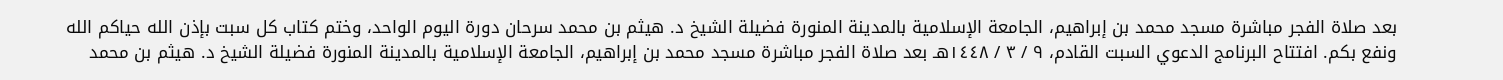بعد صلاة الفجر مباشرة مسجد محمد بن إبراهيم، الجامعة الإسلامية بالمدينة المنورة فضيلة الشيخ د. هيثم بن محمد سرحان دورة اليوم الواحد، وختم كتاب كل سبت بإذن الله حياكم الله ونفع بكم. افتتاح البرنامج الدعوي السبت القادم، ٩ / ٣ / ١٤٤٨هـ بعد صلاة الفجر مباشرة مسجد محمد بن إبراهيم، الجامعة الإسلامية بالمدينة المنورة فضيلة الشيخ د. هيثم بن محمد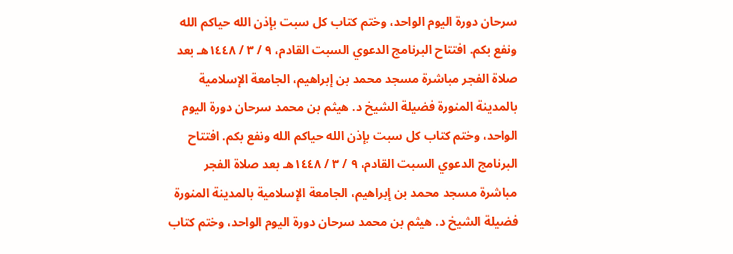سرحان دورة اليوم الواحد، وختم كتاب كل سبت بإذن الله حياكم الله ونفع بكم. افتتاح البرنامج الدعوي السبت القادم، ٩ / ٣ / ١٤٤٨هـ بعد صلاة الفجر مباشرة مسجد محمد بن إبراهيم، الجامعة الإسلامية بالمدينة المنورة فضيلة الشيخ د. هيثم بن محمد سرحان دورة اليوم الواحد، وختم كتاب كل سبت بإذن الله حياكم الله ونفع بكم. افتتاح البرنامج الدعوي السبت القادم، ٩ / ٣ / ١٤٤٨هـ بعد صلاة الفجر مباشرة مسجد محمد بن إبراهيم، الجامعة الإسلامية بالمدينة المنورة فضيلة الشيخ د. هيثم بن محمد سرحان دورة اليوم الواحد، وختم كتاب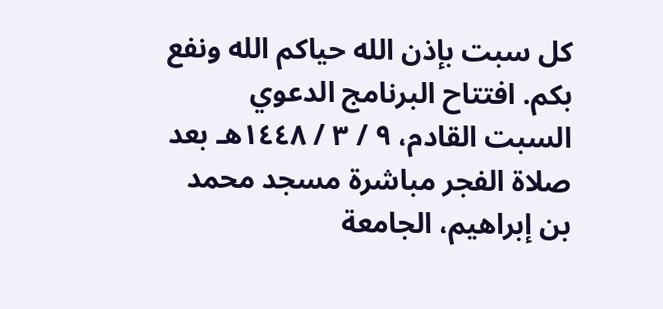كل سبت بإذن الله حياكم الله ونفع بكم. افتتاح البرنامج الدعوي السبت القادم، ٩ / ٣ / ١٤٤٨هـ بعد صلاة الفجر مباشرة مسجد محمد بن إبراهيم، الجامعة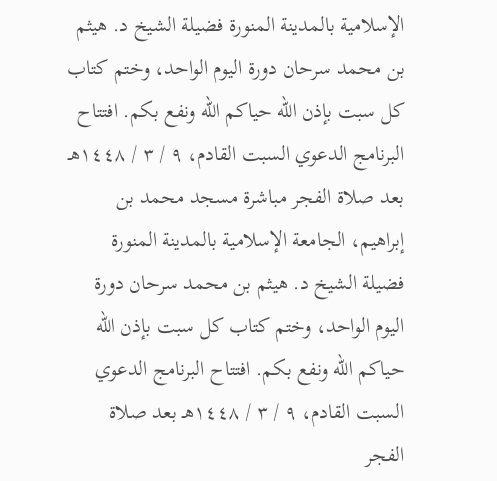الإسلامية بالمدينة المنورة فضيلة الشيخ د. هيثم بن محمد سرحان دورة اليوم الواحد، وختم كتاب كل سبت بإذن الله حياكم الله ونفع بكم. افتتاح البرنامج الدعوي السبت القادم، ٩ / ٣ / ١٤٤٨هـ بعد صلاة الفجر مباشرة مسجد محمد بن إبراهيم، الجامعة الإسلامية بالمدينة المنورة فضيلة الشيخ د. هيثم بن محمد سرحان دورة اليوم الواحد، وختم كتاب كل سبت بإذن الله حياكم الله ونفع بكم. افتتاح البرنامج الدعوي السبت القادم، ٩ / ٣ / ١٤٤٨هـ بعد صلاة الفجر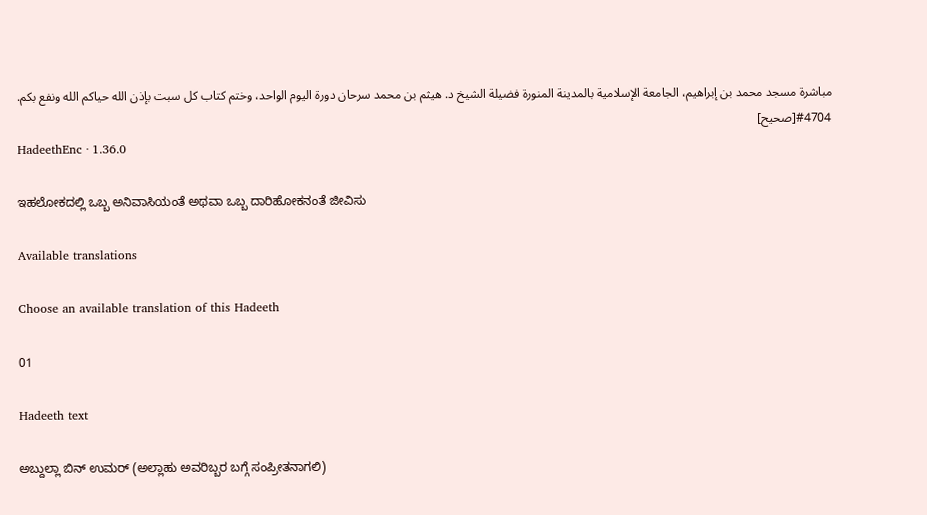مباشرة مسجد محمد بن إبراهيم، الجامعة الإسلامية بالمدينة المنورة فضيلة الشيخ د. هيثم بن محمد سرحان دورة اليوم الواحد، وختم كتاب كل سبت بإذن الله حياكم الله ونفع بكم.
#4704[صحيح]
HadeethEnc · 1.36.0

ಇಹಲೋಕದಲ್ಲಿ ಒಬ್ಬ ಅನಿವಾಸಿಯಂತೆ ಅಥವಾ ಒಬ್ಬ ದಾರಿಹೋಕನಂತೆ ಜೀವಿಸು

Available translations

Choose an available translation of this Hadeeth

01

Hadeeth text

ಅಬ್ದುಲ್ಲಾ ಬಿನ್ ಉಮರ್ (ಅಲ್ಲಾಹು ಅವರಿಬ್ಬರ ಬಗ್ಗೆ ಸಂಪ್ರೀತನಾಗಲಿ)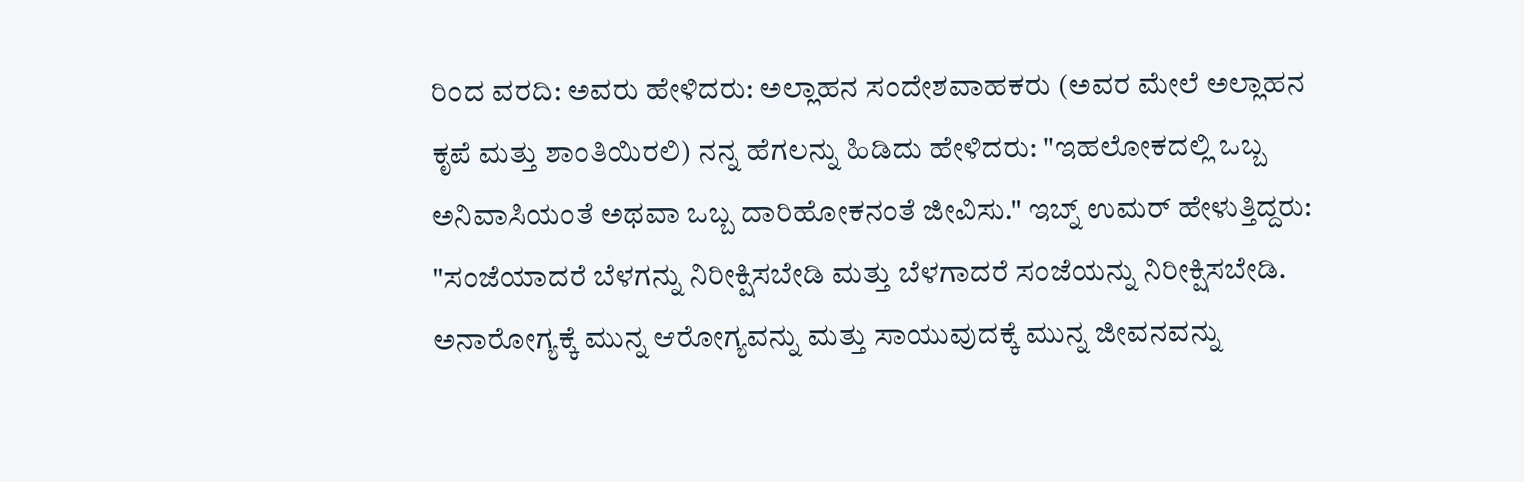ರಿಂದ ವರದಿ: ಅವರು ಹೇಳಿದರು: ಅಲ್ಲಾಹನ ಸಂದೇಶವಾಹಕರು (ಅವರ ಮೇಲೆ ಅಲ್ಲಾಹನ ಕೃಪೆ ಮತ್ತು ಶಾಂತಿಯಿರಲಿ) ನನ್ನ ಹೆಗಲನ್ನು ಹಿಡಿದು ಹೇಳಿದರು: "ಇಹಲೋಕದಲ್ಲಿ ಒಬ್ಬ ಅನಿವಾಸಿಯಂತೆ ಅಥವಾ ಒಬ್ಬ ದಾರಿಹೋಕನಂತೆ ಜೀವಿಸು." ಇಬ್ನ್ ಉಮರ್ ಹೇಳುತ್ತಿದ್ದರು: "ಸಂಜೆಯಾದರೆ ಬೆಳಗನ್ನು ನಿರೀಕ್ಷಿಸಬೇಡಿ ಮತ್ತು ಬೆಳಗಾದರೆ ಸಂಜೆಯನ್ನು ನಿರೀಕ್ಷಿಸಬೇಡಿ. ಅನಾರೋಗ್ಯಕ್ಕೆ ಮುನ್ನ ಆರೋಗ್ಯವನ್ನು ಮತ್ತು ಸಾಯುವುದಕ್ಕೆ ಮುನ್ನ ಜೀವನವನ್ನು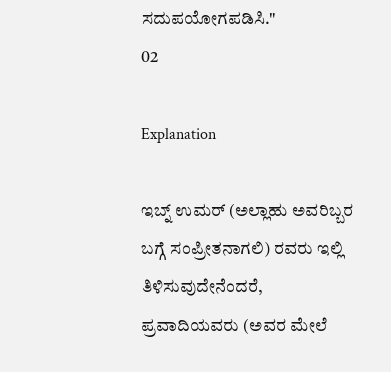ಸದುಪಯೋಗಪಡಿಸಿ."
02

Explanation

ಇಬ್ನ್ ಉಮರ್ (ಅಲ್ಲಾಹು ಅವರಿಬ್ಬರ ಬಗ್ಗೆ ಸಂಪ್ರೀತನಾಗಲಿ) ರವರು ಇಲ್ಲಿ ತಿಳಿಸುವುದೇನೆಂದರೆ, ಪ್ರವಾದಿಯವರು (ಅವರ ಮೇಲೆ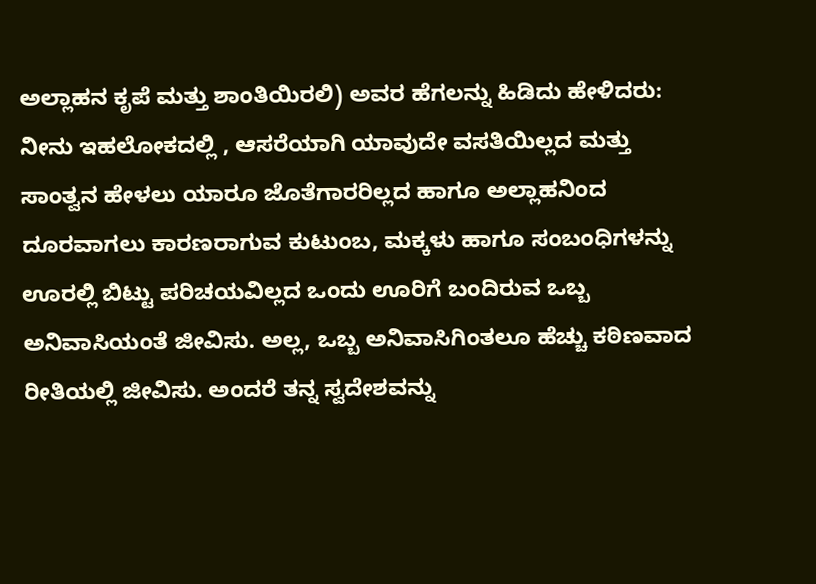ಅಲ್ಲಾಹನ ಕೃಪೆ ಮತ್ತು ಶಾಂತಿಯಿರಲಿ) ಅವರ ಹೆಗಲನ್ನು ಹಿಡಿದು ಹೇಳಿದರು: ನೀನು ಇಹಲೋಕದಲ್ಲಿ , ಆಸರೆಯಾಗಿ ಯಾವುದೇ ವಸತಿಯಿಲ್ಲದ ಮತ್ತು ಸಾಂತ್ವನ ಹೇಳಲು ಯಾರೂ ಜೊತೆಗಾರರಿಲ್ಲದ ಹಾಗೂ ಅಲ್ಲಾಹನಿಂದ ದೂರವಾಗಲು ಕಾರಣರಾಗುವ ಕುಟುಂಬ, ಮಕ್ಕಳು ಹಾಗೂ ಸಂಬಂಧಿಗಳನ್ನು ಊರಲ್ಲಿ ಬಿಟ್ಟು ಪರಿಚಯವಿಲ್ಲದ ಒಂದು ಊರಿಗೆ ಬಂದಿರುವ ಒಬ್ಬ ಅನಿವಾಸಿಯಂತೆ ಜೀವಿಸು. ಅಲ್ಲ, ಒಬ್ಬ ಅನಿವಾಸಿಗಿಂತಲೂ ಹೆಚ್ಚು ಕಠಿಣವಾದ ರೀತಿಯಲ್ಲಿ ಜೀವಿಸು. ಅಂದರೆ ತನ್ನ ಸ್ವದೇಶವನ್ನು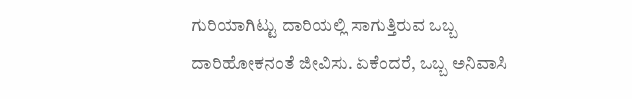ಗುರಿಯಾಗಿಟ್ಟು ದಾರಿಯಲ್ಲಿ ಸಾಗುತ್ತಿರುವ ಒಬ್ಬ ದಾರಿಹೋಕನಂತೆ ಜೀವಿಸು. ಏಕೆಂದರೆ, ಒಬ್ಬ ಅನಿವಾಸಿ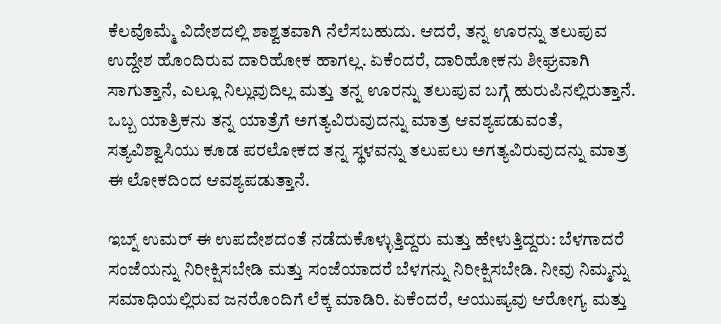ಕೆಲವೊಮ್ಮೆ ವಿದೇಶದಲ್ಲಿ ಶಾಶ್ವತವಾಗಿ ನೆಲೆಸಬಹುದು. ಆದರೆ, ತನ್ನ ಊರನ್ನು ತಲುಪುವ ಉದ್ದೇಶ ಹೊಂದಿರುವ ದಾರಿಹೋಕ ಹಾಗಲ್ಲ. ಏಕೆಂದರೆ, ದಾರಿಹೋಕನು ಶೀಘ್ರವಾಗಿ ಸಾಗುತ್ತಾನೆ, ಎಲ್ಲೂ ನಿಲ್ಲುವುದಿಲ್ಲ ಮತ್ತು ತನ್ನ ಊರನ್ನು ತಲುಪುವ ಬಗ್ಗೆ ಹುರುಪಿನಲ್ಲಿರುತ್ತಾನೆ. ಒಬ್ಬ ಯಾತ್ರಿಕನು ತನ್ನ ಯಾತ್ರೆಗೆ ಅಗತ್ಯವಿರುವುದನ್ನು ಮಾತ್ರ ಆವಶ್ಯಪಡುವಂತೆ, ಸತ್ಯವಿಶ್ವಾಸಿಯು ಕೂಡ ಪರಲೋಕದ ತನ್ನ ಸ್ಥಳವನ್ನು ತಲುಪಲು ಅಗತ್ಯವಿರುವುದನ್ನು ಮಾತ್ರ ಈ ಲೋಕದಿಂದ ಆವಶ್ಯಪಡುತ್ತಾನೆ.

ಇಬ್ನ್ ಉಮರ್ ಈ ಉಪದೇಶದಂತೆ ನಡೆದುಕೊಳ್ಳುತ್ತಿದ್ದರು ಮತ್ತು ಹೇಳುತ್ತಿದ್ದರು: ಬೆಳಗಾದರೆ ಸಂಜೆಯನ್ನು ನಿರೀಕ್ಷಿಸಬೇಡಿ ಮತ್ತು ಸಂಜೆಯಾದರೆ ಬೆಳಗನ್ನು ನಿರೀಕ್ಷಿಸಬೇಡಿ. ನೀವು ನಿಮ್ಮನ್ನು ಸಮಾಧಿಯಲ್ಲಿರುವ ಜನರೊಂದಿಗೆ ಲೆಕ್ಕ ಮಾಡಿರಿ. ಏಕೆಂದರೆ, ಆಯುಷ್ಯವು ಆರೋಗ್ಯ ಮತ್ತು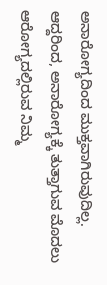ಅನಾರೋಗ್ಯದಿಂದ ಮುಕ್ತವಾಗಿರುವುದಿಲ್ಲ. ಆದ್ದರಿಂದ, ಅನಾರೋಗ್ಯಕ್ಕೆ ತುತ್ತಾಗುವ ಮೊದಲು ಆರೋಗ್ಯದಲ್ಲಿರುವ ನಿಮ್ಮ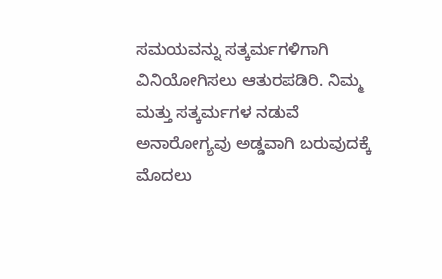ಸಮಯವನ್ನು ಸತ್ಕರ್ಮಗಳಿಗಾಗಿ ವಿನಿಯೋಗಿಸಲು ಆತುರಪಡಿರಿ. ನಿಮ್ಮ ಮತ್ತು ಸತ್ಕರ್ಮಗಳ ನಡುವೆ ಅನಾರೋಗ್ಯವು ಅಡ್ಡವಾಗಿ ಬರುವುದಕ್ಕೆ ಮೊದಲು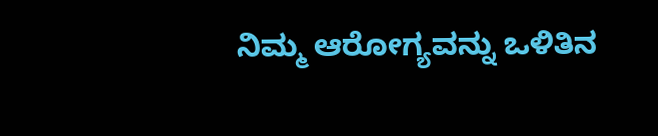ನಿಮ್ಮ ಆರೋಗ್ಯವನ್ನು ಒಳಿತಿನ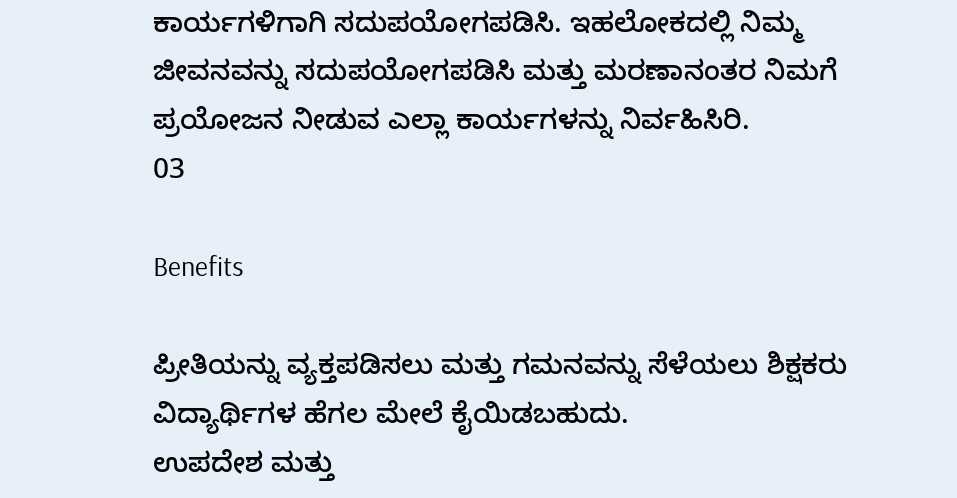ಕಾರ್ಯಗಳಿಗಾಗಿ ಸದುಪಯೋಗಪಡಿಸಿ. ಇಹಲೋಕದಲ್ಲಿ ನಿಮ್ಮ ಜೀವನವನ್ನು ಸದುಪಯೋಗಪಡಿಸಿ ಮತ್ತು ಮರಣಾನಂತರ ನಿಮಗೆ ಪ್ರಯೋಜನ ನೀಡುವ ಎಲ್ಲಾ ಕಾರ್ಯಗಳನ್ನು ನಿರ್ವಹಿಸಿರಿ.
03

Benefits

ಪ್ರೀತಿಯನ್ನು ವ್ಯಕ್ತಪಡಿಸಲು ಮತ್ತು ಗಮನವನ್ನು ಸೆಳೆಯಲು ಶಿಕ್ಷಕರು ವಿದ್ಯಾರ್ಥಿಗಳ ಹೆಗಲ ಮೇಲೆ ಕೈಯಿಡಬಹುದು.
ಉಪದೇಶ ಮತ್ತು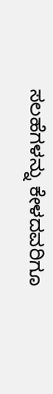ಸಲಹೆಗಳನ್ನು ಕೇಳದವರಿಗೂ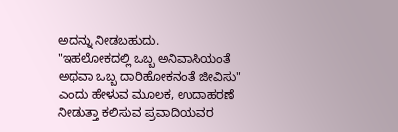ಅದನ್ನು ನೀಡಬಹುದು.
"ಇಹಲೋಕದಲ್ಲಿ ಒಬ್ಬ ಅನಿವಾಸಿಯಂತೆ ಅಥವಾ ಒಬ್ಬ ದಾರಿಹೋಕನಂತೆ ಜೀವಿಸು" ಎಂದು ಹೇಳುವ ಮೂಲಕ, ಉದಾಹರಣೆ ನೀಡುತ್ತಾ ಕಲಿಸುವ ಪ್ರವಾದಿಯವರ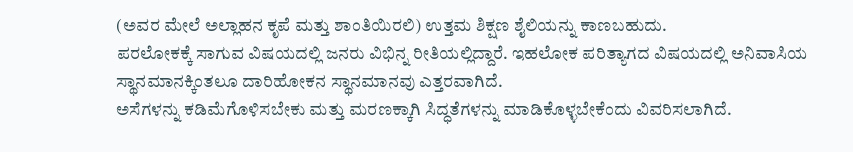(ಅವರ ಮೇಲೆ ಅಲ್ಲಾಹನ ಕೃಪೆ ಮತ್ತು ಶಾಂತಿಯಿರಲಿ) ಉತ್ತಮ ಶಿಕ್ಷಣ ಶೈಲಿಯನ್ನು ಕಾಣಬಹುದು.
ಪರಲೋಕಕ್ಕೆ ಸಾಗುವ ವಿಷಯದಲ್ಲಿ ಜನರು ವಿಭಿನ್ನ ರೀತಿಯಲ್ಲಿದ್ದಾರೆ. ಇಹಲೋಕ ಪರಿತ್ಯಾಗದ ವಿಷಯದಲ್ಲಿ ಅನಿವಾಸಿಯ ಸ್ಥಾನಮಾನಕ್ಕಿಂತಲೂ ದಾರಿಹೋಕನ ಸ್ಥಾನಮಾನವು ಎತ್ತರವಾಗಿದೆ.
ಅಸೆಗಳನ್ನು ಕಡಿಮೆಗೊಳಿಸಬೇಕು ಮತ್ತು ಮರಣಕ್ಕಾಗಿ ಸಿದ್ಧತೆಗಳನ್ನು ಮಾಡಿಕೊಳ್ಳಬೇಕೆಂದು ವಿವರಿಸಲಾಗಿದೆ.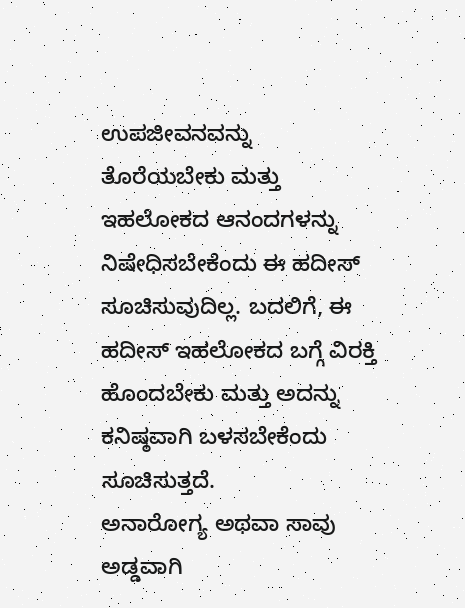ಉಪಜೀವನವನ್ನು ತೊರೆಯಬೇಕು ಮತ್ತು ಇಹಲೋಕದ ಆನಂದಗಳನ್ನು ನಿಷೇಧಿಸಬೇಕೆಂದು ಈ ಹದೀಸ್ ಸೂಚಿಸುವುದಿಲ್ಲ. ಬದಲಿಗೆ, ಈ ಹದೀಸ್ ಇಹಲೋಕದ ಬಗ್ಗೆ ವಿರಕ್ತಿ ಹೊಂದಬೇಕು ಮತ್ತು ಅದನ್ನು ಕನಿಷ್ಠವಾಗಿ ಬಳಸಬೇಕೆಂದು ಸೂಚಿಸುತ್ತದೆ.
ಅನಾರೋಗ್ಯ ಅಥವಾ ಸಾವು ಅಡ್ಡವಾಗಿ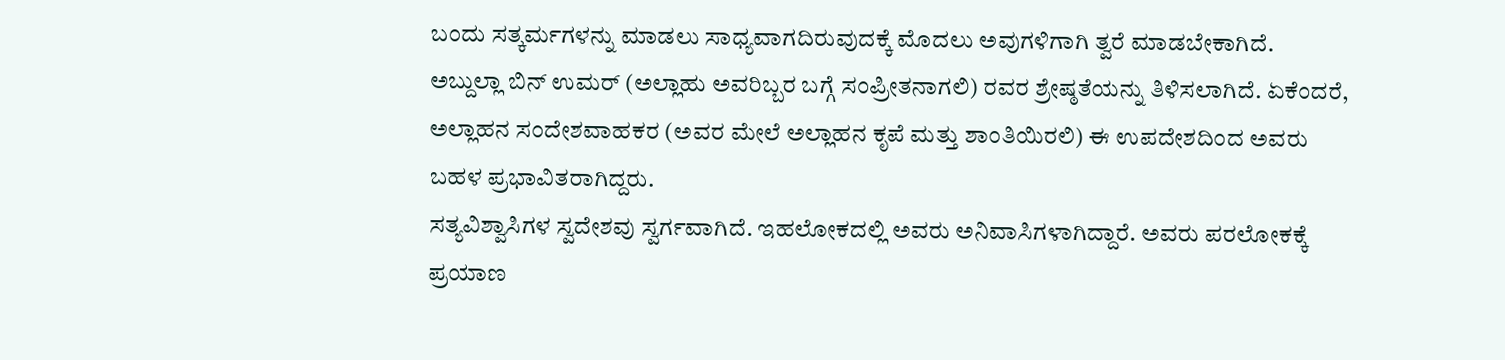ಬಂದು ಸತ್ಕರ್ಮಗಳನ್ನು ಮಾಡಲು ಸಾಧ್ಯವಾಗದಿರುವುದಕ್ಕೆ ಮೊದಲು ಅವುಗಳಿಗಾಗಿ ತ್ವರೆ ಮಾಡಬೇಕಾಗಿದೆ.
ಅಬ್ದುಲ್ಲಾ ಬಿನ್ ಉಮರ್ (ಅಲ್ಲಾಹು ಅವರಿಬ್ಬರ ಬಗ್ಗೆ ಸಂಪ್ರೀತನಾಗಲಿ) ರವರ ಶ್ರೇಷ್ಠತೆಯನ್ನು ತಿಳಿಸಲಾಗಿದೆ. ಏಕೆಂದರೆ, ಅಲ್ಲಾಹನ ಸಂದೇಶವಾಹಕರ (ಅವರ ಮೇಲೆ ಅಲ್ಲಾಹನ ಕೃಪೆ ಮತ್ತು ಶಾಂತಿಯಿರಲಿ) ಈ ಉಪದೇಶದಿಂದ ಅವರು ಬಹಳ ಪ್ರಭಾವಿತರಾಗಿದ್ದರು.
ಸತ್ಯವಿಶ್ವಾಸಿಗಳ ಸ್ವದೇಶವು ಸ್ವರ್ಗವಾಗಿದೆ. ಇಹಲೋಕದಲ್ಲಿ ಅವರು ಅನಿವಾಸಿಗಳಾಗಿದ್ದಾರೆ. ಅವರು ಪರಲೋಕಕ್ಕೆ ಪ್ರಯಾಣ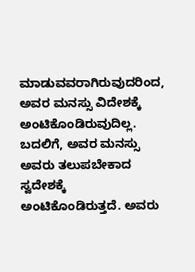ಮಾಡುವವರಾಗಿರುವುದರಿಂದ, ಅವರ ಮನಸ್ಸು ವಿದೇಶಕ್ಕೆ ಅಂಟಿಕೊಂಡಿರುವುದಿಲ್ಲ. ಬದಲಿಗೆ, ಅವರ ಮನಸ್ಸು ಅವರು ತಲುಪಬೇಕಾದ ಸ್ವದೇಶಕ್ಕೆ ಅಂಟಿಕೊಂಡಿರುತ್ತದೆ. ಅವರು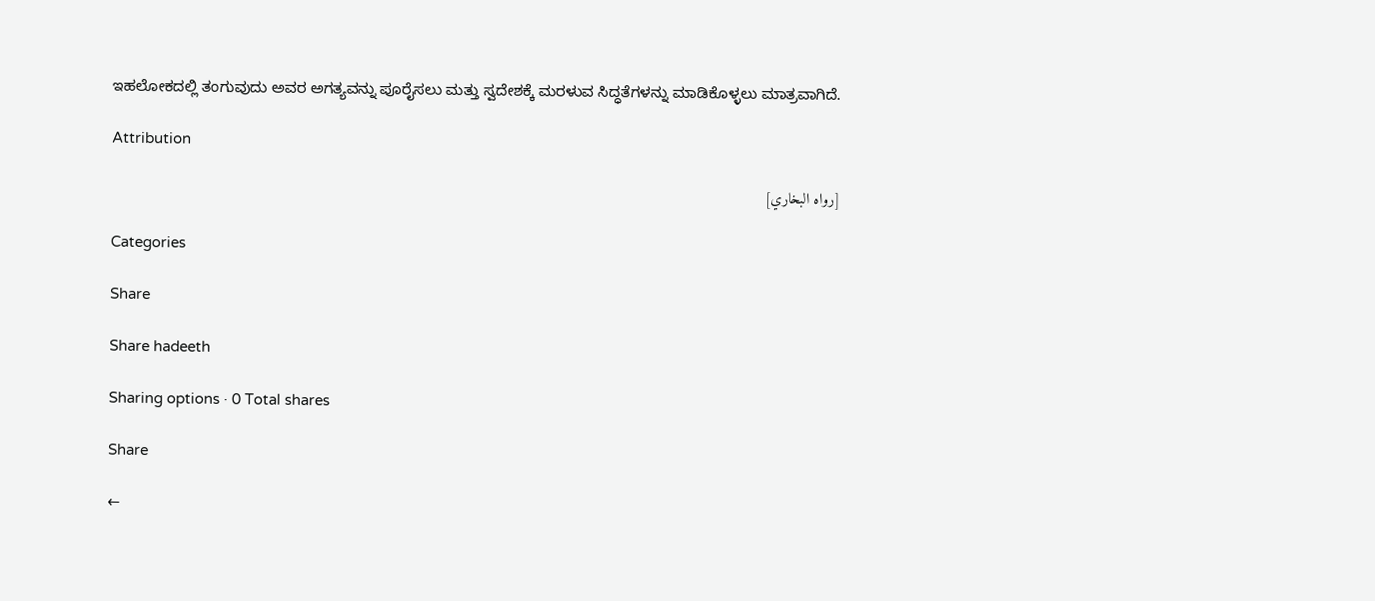ಇಹಲೋಕದಲ್ಲಿ ತಂಗುವುದು ಅವರ ಅಗತ್ಯವನ್ನು ಪೂರೈಸಲು ಮತ್ತು ಸ್ವದೇಶಕ್ಕೆ ಮರಳುವ ಸಿದ್ಧತೆಗಳನ್ನು ಮಾಡಿಕೊಳ್ಳಲು ಮಾತ್ರವಾಗಿದೆ.

Attribution

[رواه البخاري]

Categories

Share

Share hadeeth

Sharing options · 0 Total shares

Share

←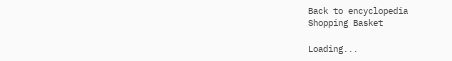Back to encyclopedia
Shopping Basket

Loading...